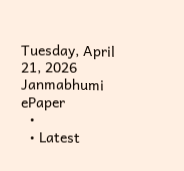Tuesday, April 21, 2026
Janmabhumi
ePaper
  •
  • Latest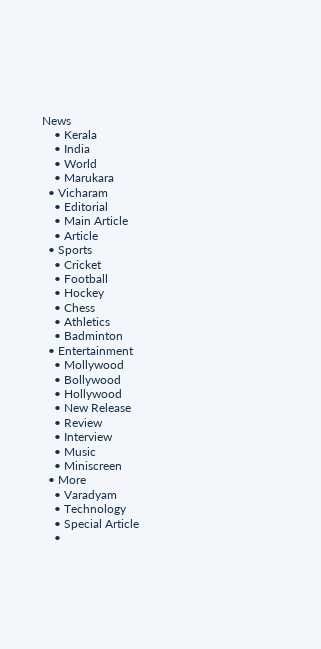News
    • Kerala
    • India
    • World
    • Marukara
  • Vicharam
    • Editorial
    • Main Article
    • Article
  • Sports
    • Cricket
    • Football
    • Hockey
    • Chess
    • Athletics
    • Badminton
  • Entertainment
    • Mollywood
    • Bollywood
    • Hollywood
    • New Release
    • Review
    • Interview
    • Music
    • Miniscreen
  • More
    • Varadyam
    • Technology
    • Special Article
    •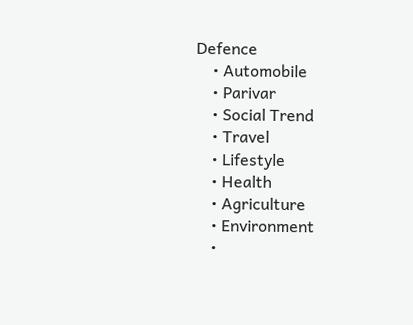Defence
    • Automobile
    • Parivar
    • Social Trend
    • Travel
    • Lifestyle
    • Health
    • Agriculture
    • Environment
    •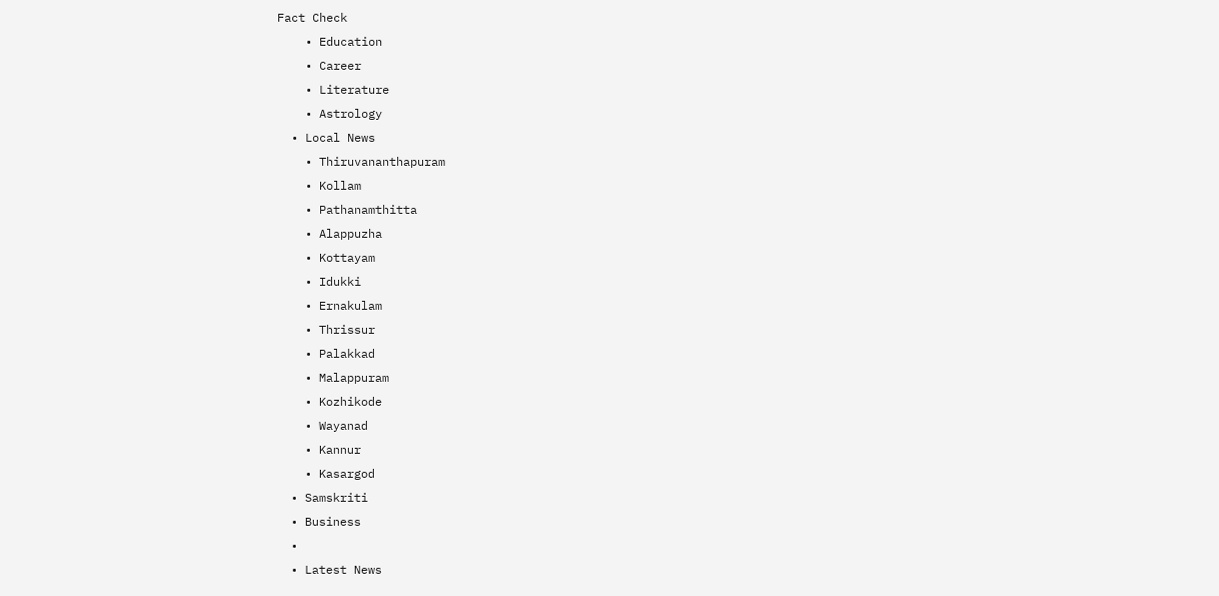Fact Check
    • Education
    • Career
    • Literature
    • Astrology
  • Local News
    • Thiruvananthapuram
    • Kollam
    • Pathanamthitta
    • Alappuzha
    • Kottayam
    • Idukki
    • Ernakulam
    • Thrissur
    • Palakkad
    • Malappuram
    • Kozhikode
    • Wayanad
    • Kannur
    • Kasargod
  • Samskriti
  • Business
  •
  • Latest News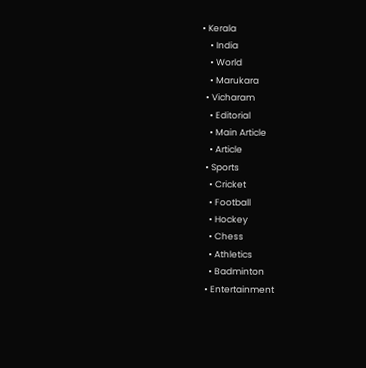• Kerala
    • India
    • World
    • Marukara
  • Vicharam
    • Editorial
    • Main Article
    • Article
  • Sports
    • Cricket
    • Football
    • Hockey
    • Chess
    • Athletics
    • Badminton
  • Entertainment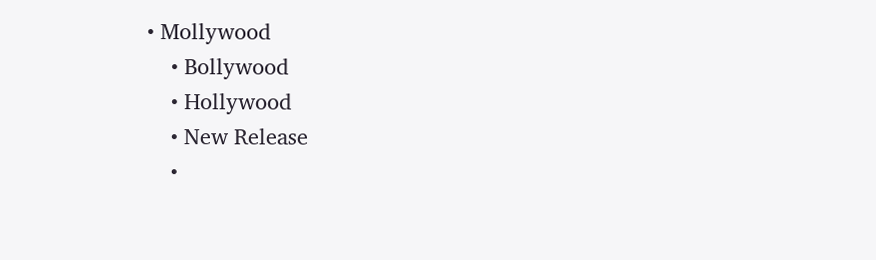• Mollywood
    • Bollywood
    • Hollywood
    • New Release
    •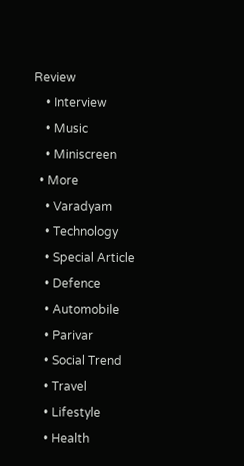Review
    • Interview
    • Music
    • Miniscreen
  • More
    • Varadyam
    • Technology
    • Special Article
    • Defence
    • Automobile
    • Parivar
    • Social Trend
    • Travel
    • Lifestyle
    • Health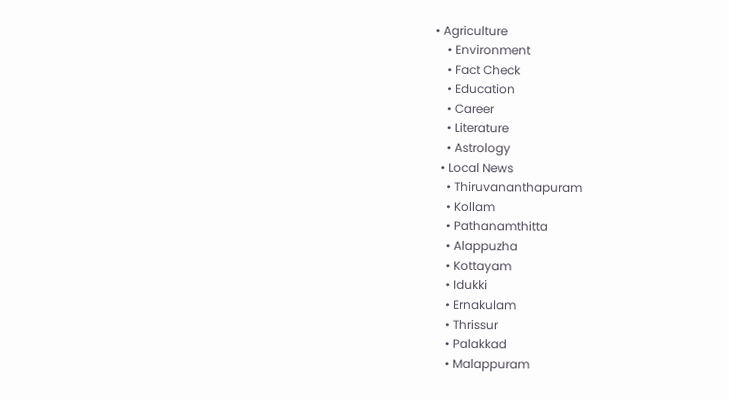• Agriculture
    • Environment
    • Fact Check
    • Education
    • Career
    • Literature
    • Astrology
  • Local News
    • Thiruvananthapuram
    • Kollam
    • Pathanamthitta
    • Alappuzha
    • Kottayam
    • Idukki
    • Ernakulam
    • Thrissur
    • Palakkad
    • Malappuram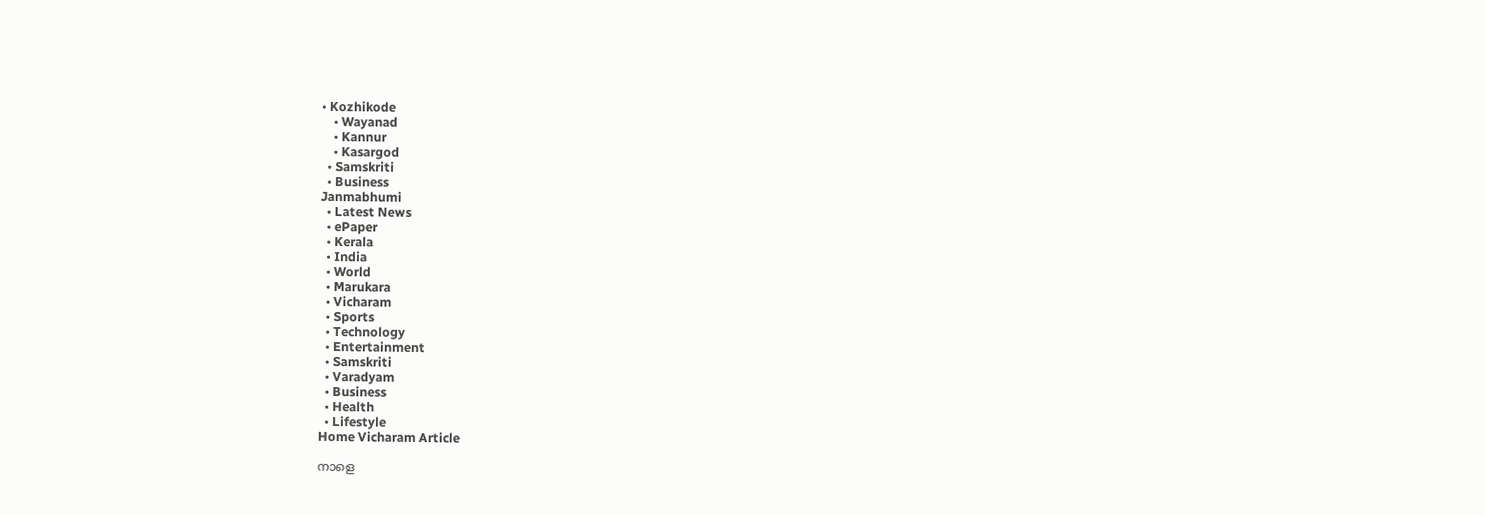• Kozhikode
    • Wayanad
    • Kannur
    • Kasargod
  • Samskriti
  • Business
Janmabhumi
  • Latest News
  • ePaper
  • Kerala
  • India
  • World
  • Marukara
  • Vicharam
  • Sports
  • Technology
  • Entertainment
  • Samskriti
  • Varadyam
  • Business
  • Health
  • Lifestyle
Home Vicharam Article

നാളെ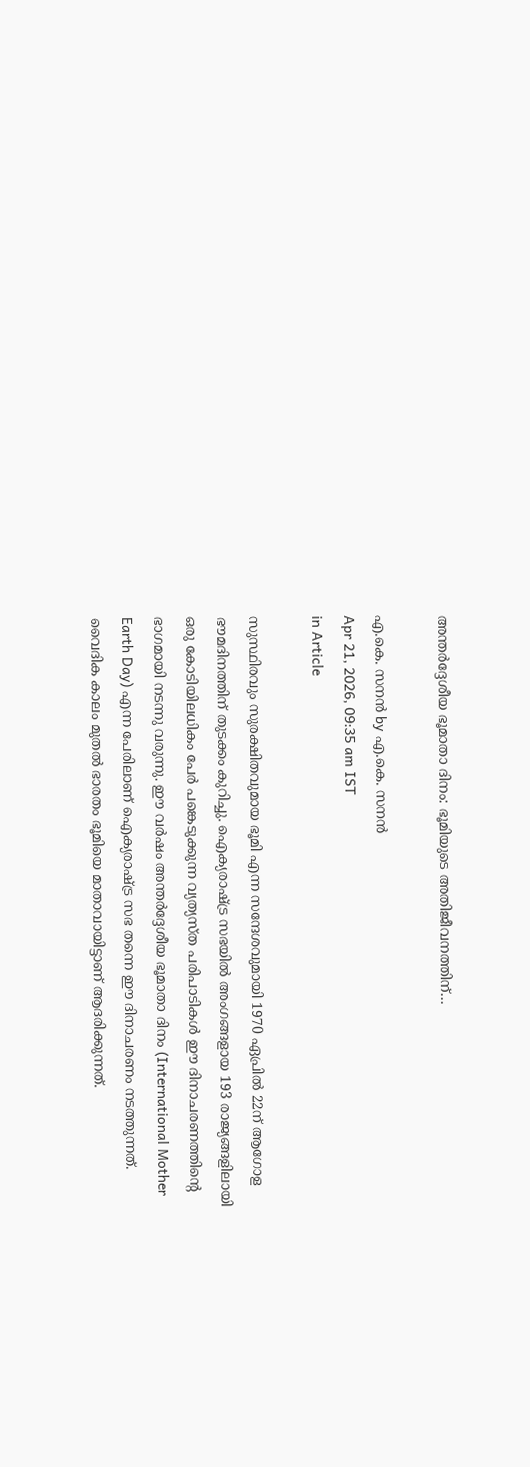അന്തര്‍ദ്ദേശീയ ഭൂമാതാ ദിനം: ഭൂമിയുടെ അതിജീവനത്തിന്…

എ.കെ. സനന്‍ by എ.കെ. സനന്‍
Apr 21, 2026, 09:35 am IST
in Article

സുസ്ഥിരവും സുരക്ഷിതവുമായ ഭൂമി എന്ന സന്ദേശവുമായി 1970 ഏപ്രില്‍ 22ന് ആഗോള ഭൗമദിനത്തിന് തുടക്കം കുറിച്ചു. ഐക്യരാഷ്‌ട്ര സഭയില്‍ അംഗങ്ങളായ 193 രാജ്യങ്ങളിലായി ഒരു കോടിയിലധികം പേര്‍ പങ്കെടുക്കുന്ന വ്യത്യസ്ത പരിപാടികള്‍ ഈ ദിനാചരണത്തിന്റെ ഭാഗമായി നടന്നു വരുന്നു. ഈ വര്‍ഷം അന്തര്‍ദ്ദേശീയ ഭൂമാതാ ദിനം (International Mother Earth Day) എന്ന പേരിലാണ് ഐക്യരാഷ്‌ട്ര സഭ തന്നെ ഈ ദിനാചരണം നടത്തുന്നത്. വൈദിക കാലം മുതല്‍ ഭാരതം ഭൂമിയെ മാതാവായിട്ടാണ് ആദരിക്കുന്നത്.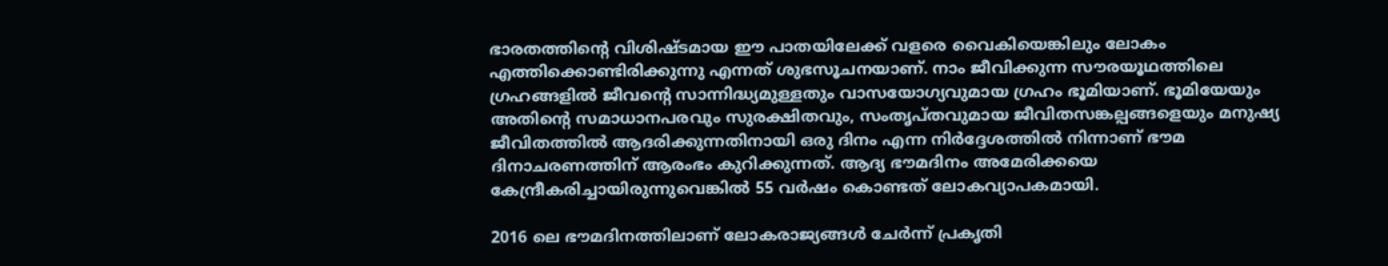ഭാരതത്തിന്റെ വിശിഷ്ടമായ ഈ പാതയിലേക്ക് വളരെ വൈകിയെങ്കിലും ലോകം എത്തിക്കൊണ്ടിരിക്കുന്നു എന്നത് ശുഭസൂചനയാണ്. നാം ജീവിക്കുന്ന സൗരയൂഥത്തിലെ ഗ്രഹങ്ങളില്‍ ജീവന്റെ സാന്നിദ്ധ്യമുള്ളതും വാസയോഗ്യവുമായ ഗ്രഹം ഭൂമിയാണ്. ഭൂമിയേയും അതിന്റെ സമാധാനപരവും സുരക്ഷിതവും, സംതൃപ്തവുമായ ജീവിതസങ്കല്പങ്ങളെയും മനുഷ്യ ജീവിതത്തില്‍ ആദരിക്കുന്നതിനായി ഒരു ദിനം എന്ന നിര്‍ദ്ദേശത്തില്‍ നിന്നാണ് ഭൗമ ദിനാചരണത്തിന് ആരംഭം കുറിക്കുന്നത്. ആദ്യ ഭൗമദിനം അമേരിക്കയെ കേന്ദ്രീകരിച്ചായിരുന്നുവെങ്കില്‍ 55 വര്‍ഷം കൊണ്ടത് ലോകവ്യാപകമായി.

2016 ലെ ഭൗമദിനത്തിലാണ് ലോകരാജ്യങ്ങള്‍ ചേര്‍ന്ന് പ്രകൃതി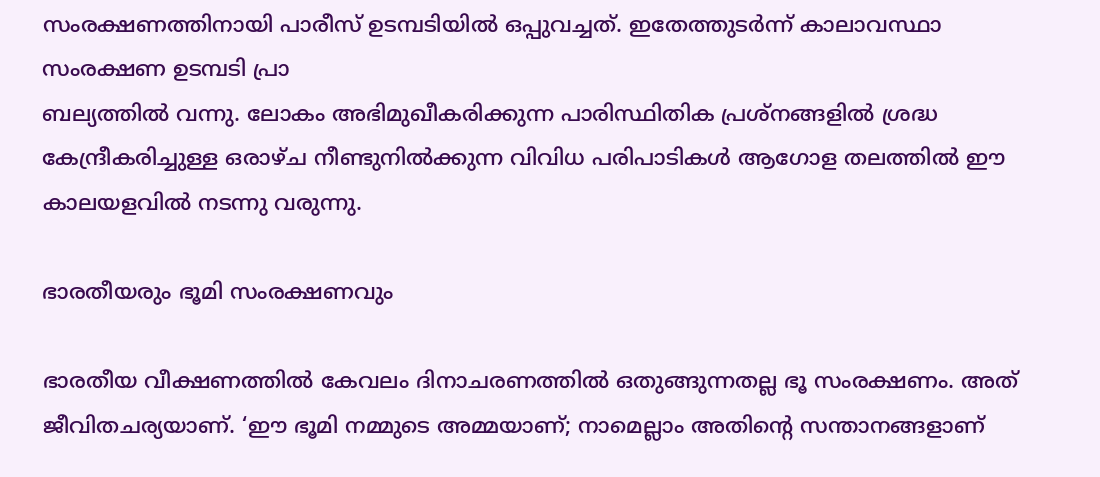സംരക്ഷണത്തിനായി പാരീസ് ഉടമ്പടിയില്‍ ഒപ്പുവച്ചത്. ഇതേത്തുടര്‍ന്ന് കാലാവസ്ഥാ സംരക്ഷണ ഉടമ്പടി പ്രാ
ബല്യത്തില്‍ വന്നു. ലോകം അഭിമുഖീകരിക്കുന്ന പാരിസ്ഥിതിക പ്രശ്‌നങ്ങളില്‍ ശ്രദ്ധ കേന്ദ്രീകരിച്ചുള്ള ഒരാഴ്ച നീണ്ടുനില്‍ക്കുന്ന വിവിധ പരിപാടികള്‍ ആഗോള തലത്തില്‍ ഈ കാലയളവില്‍ നടന്നു വരുന്നു.

ഭാരതീയരും ഭൂമി സംരക്ഷണവും

ഭാരതീയ വീക്ഷണത്തില്‍ കേവലം ദിനാചരണത്തില്‍ ഒതുങ്ങുന്നതല്ല ഭൂ സംരക്ഷണം. അത് ജീവിതചര്യയാണ്. ‘ഈ ഭൂമി നമ്മുടെ അമ്മയാണ്; നാമെല്ലാം അതിന്റെ സന്താനങ്ങളാണ്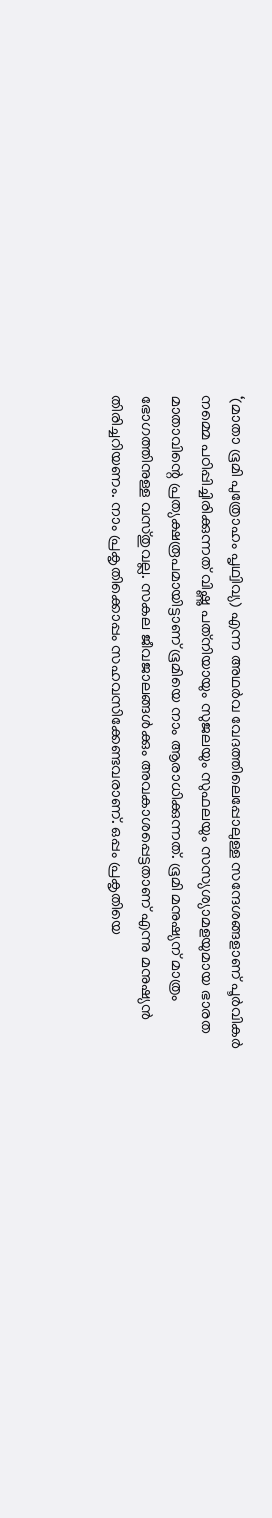‘(മാതാ ഭൂമി പുത്രോഹം പൃഥ്വിവ്യ) എന്ന അഥര്‍വ വേദത്തിലെപ്പോലുള്ള സന്ദേശങ്ങളാണ് പൂര്‍വികര്‍ നമ്മെ പഠിപ്പിച്ചിരിക്കുന്നത് വിഷ്ണു പത്‌നിയായും സുജലയും സുഫലയും സസ്യശ്യാമളയുമായ ഭാരത മാതാവിന്റെ പ്രത്യക്ഷരൂപമായിട്ടാണ് ഭൂമിയെ നാം ആരാധിക്കുന്നത്. ഭൂമി മനുഷ്യന് മാത്രം ഭോഗത്തിനുള്ള വസ്തുവല്ല. സകല ജീവജാലങ്ങള്‍ക്കും അവകാശപ്പെട്ടതാണ് എന്നു മനുഷ്യന്‍ തിരിച്ചറിയണം. നാം പ്രകൃതിക്കൊപ്പം സഹവസിക്കേണ്ടവരാണ്. ഒപ്പം പ്രകൃതിയെ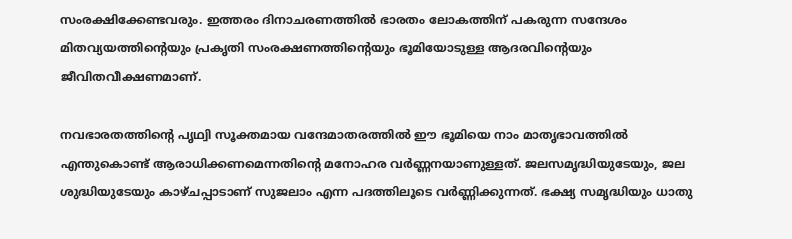സംരക്ഷിക്കേണ്ടവരും. ഇത്തരം ദിനാചരണത്തില്‍ ഭാരതം ലോകത്തിന് പകരുന്ന സന്ദേശം മിതവ്യയത്തിന്റെയും പ്രകൃതി സംരക്ഷണത്തിന്റെയും ഭൂമിയോടുള്ള ആദരവിന്റെയും ജീവിതവീക്ഷണമാണ്.

നവഭാരതത്തിന്റെ പൃഥ്വി സൂക്തമായ വന്ദേമാതരത്തില്‍ ഈ ഭൂമിയെ നാം മാതൃഭാവത്തില്‍ എന്തുകൊണ്ട് ആരാധിക്കണമെന്നതിന്റെ മനോഹര വര്‍ണ്ണനയാണുള്ളത്. ജലസമൃദ്ധിയുടേയും, ജല ശുദ്ധിയുടേയും കാഴ്ചപ്പാടാണ് സുജലാം എന്ന പദത്തിലൂടെ വര്‍ണ്ണിക്കുന്നത്. ഭക്ഷ്യ സമൃദ്ധിയും ധാതു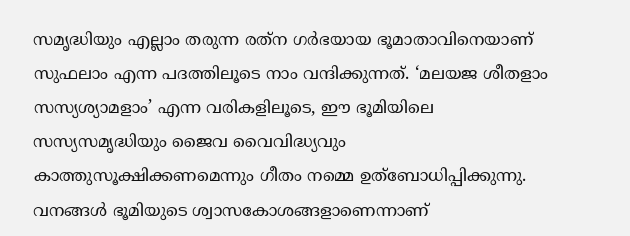സമൃദ്ധിയും എല്ലാം തരുന്ന രത്‌ന ഗര്‍ഭയായ ഭൂമാതാവിനെയാണ് സുഫലാം എന്ന പദത്തിലൂടെ നാം വന്ദിക്കുന്നത്. ‘മലയജ ശീതളാം സസ്യശ്യാമളാം’ എന്ന വരികളിലൂടെ, ഈ ഭൂമിയിലെ സസ്യസമൃദ്ധിയും ജൈവ വൈവിദ്ധ്യവും കാത്തുസൂക്ഷിക്കണമെന്നും ഗീതം നമ്മെ ഉത്‌ബോധിപ്പിക്കുന്നു. വനങ്ങള്‍ ഭൂമിയുടെ ശ്വാസകോശങ്ങളാണെന്നാണ്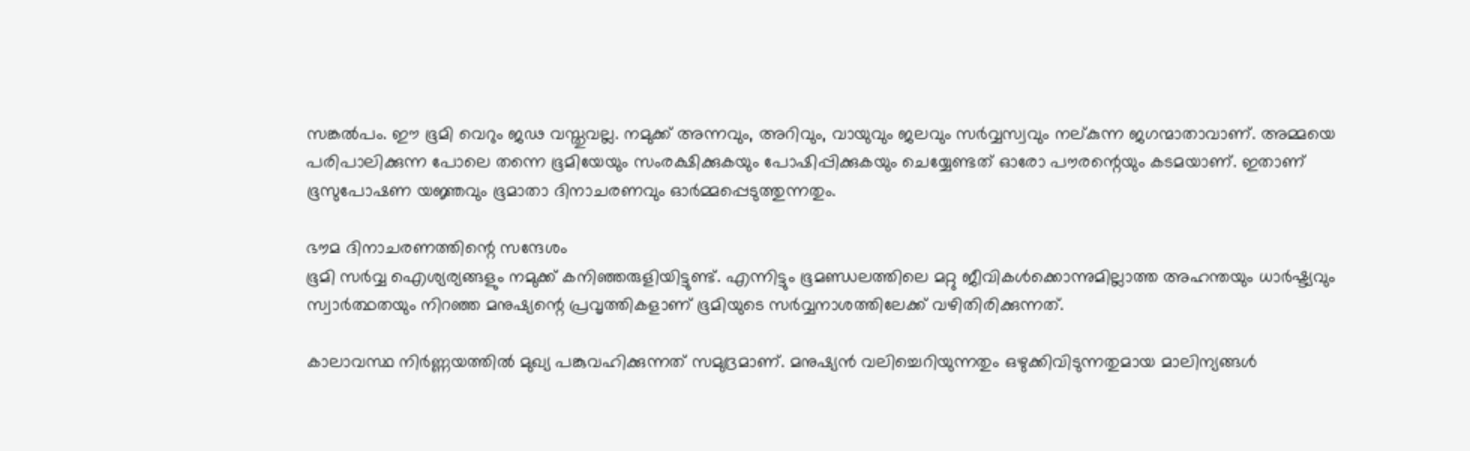സങ്കല്‍പം. ഈ ഭൂമി വെറും ജഢ വസ്തുവല്ല. നമുക്ക് അന്നവും, അറിവും, വായുവും ജലവും സര്‍വ്വസ്വവും നല്കുന്ന ജഗന്മാതാവാണ്. അമ്മയെ പരിപാലിക്കുന്ന പോലെ തന്നെ ഭൂമിയേയും സംരക്ഷിക്കുകയും പോഷിപ്പിക്കുകയും ചെയ്യേണ്ടത് ഓരോ പൗരന്റെയും കടമയാണ്. ഇതാണ് ഭൂസുപോഷണ യജ്ഞവും ഭൂമാതാ ദിനാചരണവും ഓര്‍മ്മപ്പെടുത്തുന്നതും.

ഭൗമ ദിനാചരണത്തിന്റെ സന്ദേശം
ഭൂമി സര്‍വ്വ ഐശ്യര്യങ്ങളും നമുക്ക് കനിഞ്ഞരുളിയിട്ടുണ്ട്. എന്നിട്ടും ഭൂമണ്ഡലത്തിലെ മറ്റു ജീവികള്‍ക്കൊന്നുമില്ലാത്ത അഹന്തയും ധാര്‍ഷ്ട്യവും സ്വാര്‍ത്ഥതയും നിറഞ്ഞ മനുഷ്യന്റെ പ്രവൃത്തികളാണ് ഭൂമിയുടെ സര്‍വ്വനാശത്തിലേക്ക് വഴിതിരിക്കുന്നത്.

കാലാവസ്ഥ നിര്‍ണ്ണയത്തില്‍ മുഖ്യ പങ്കുവഹിക്കുന്നത് സമുദ്രമാണ്. മനുഷ്യന്‍ വലിച്ചെറിയുന്നതും ഒഴുക്കിവിടുന്നതുമായ മാലിന്യങ്ങള്‍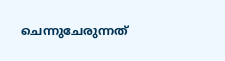ചെന്നുചേരുന്നത്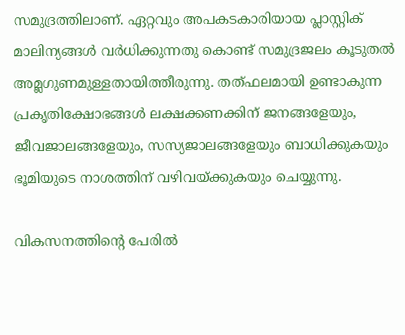സമുദ്രത്തിലാണ്. ഏറ്റവും അപകടകാരിയായ പ്ലാസ്റ്റിക് മാലിന്യങ്ങള്‍ വര്‍ധിക്കുന്നതു കൊണ്ട് സമുദ്രജലം കൂടുതല്‍ അമ്ലഗുണമുള്ളതായിത്തീരുന്നു. തത്ഫലമായി ഉണ്ടാകുന്ന പ്രകൃതിക്ഷോഭങ്ങള്‍ ലക്ഷക്കണക്കിന് ജനങ്ങളേയും, ജീവജാലങ്ങളേയും, സസ്യജാലങ്ങളേയും ബാധിക്കുകയും ഭൂമിയുടെ നാശത്തിന് വഴിവയ്‌ക്കുകയും ചെയ്യുന്നു.

വികസനത്തിന്റെ പേരില്‍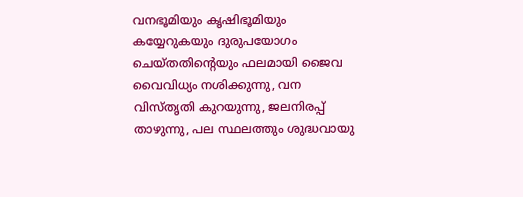വനഭൂമിയും കൃഷിഭൂമിയും കയ്യേറുകയും ദുരുപയോഗം ചെയ്തതിന്റെയും ഫലമായി ജൈവ വൈവിധ്യം നശിക്കുന്നു, വന വിസ്തൃതി കുറയുന്നു, ജലനിരപ്പ് താഴുന്നു, പല സ്ഥലത്തും ശുദ്ധവായു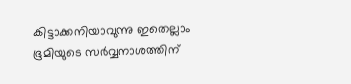കിട്ടാക്കനിയാവുന്നു ഇതെല്ലാം ഭൂമിയുടെ സര്‍വ്വനാശത്തിന്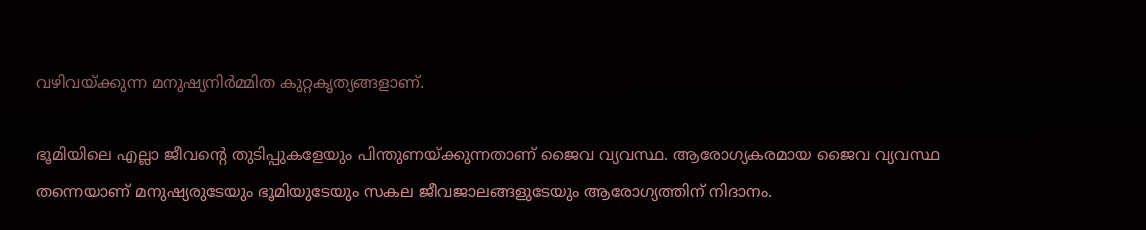വഴിവയ്‌ക്കുന്ന മനുഷ്യനിര്‍മ്മിത കുറ്റകൃത്യങ്ങളാണ്.

ഭൂമിയിലെ എല്ലാ ജീവന്റെ തുടിപ്പുകളേയും പിന്തുണയ്‌ക്കുന്നതാണ് ജൈവ വ്യവസ്ഥ. ആരോഗ്യകരമായ ജൈവ വ്യവസ്ഥ തന്നെയാണ് മനുഷ്യരുടേയും ഭൂമിയുടേയും സകല ജീവജാലങ്ങളുടേയും ആരോഗ്യത്തിന് നിദാനം.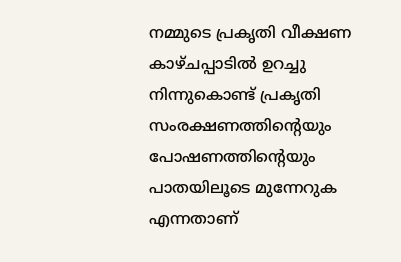നമ്മുടെ പ്രകൃതി വീക്ഷണ കാഴ്ചപ്പാടില്‍ ഉറച്ചു നിന്നുകൊണ്ട് പ്രകൃതി സംരക്ഷണത്തിന്റെയും പോഷണത്തിന്റെയും പാതയിലൂടെ മുന്നേറുക എന്നതാണ്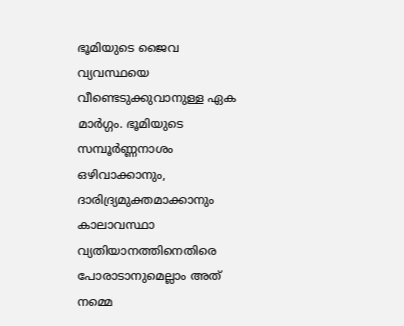ഭൂമിയുടെ ജൈവ വ്യവസ്ഥയെ വീണ്ടെടുക്കുവാനുള്ള ഏക മാര്‍ഗ്ഗം. ഭൂമിയുടെ സമ്പൂര്‍ണ്ണനാശം ഒഴിവാക്കാനും, ദാരിദ്ര്യമുക്തമാക്കാനും കാലാവസ്ഥാ വ്യതിയാനത്തിനെതിരെ പോരാടാനുമെല്ലാം അത് നമ്മെ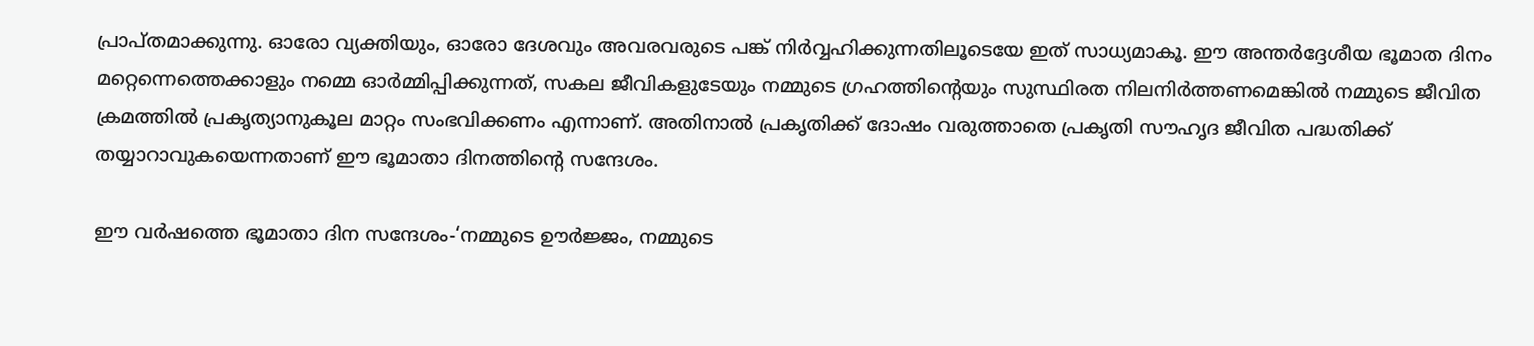പ്രാപ്തമാക്കുന്നു. ഓരോ വ്യക്തിയും, ഓരോ ദേശവും അവരവരുടെ പങ്ക് നിര്‍വ്വഹിക്കുന്നതിലൂടെയേ ഇത് സാധ്യമാകൂ. ഈ അന്തര്‍ദ്ദേശീയ ഭൂമാത ദിനം മറ്റെന്നെത്തെക്കാളും നമ്മെ ഓര്‍മ്മിപ്പിക്കുന്നത്, സകല ജീവികളുടേയും നമ്മുടെ ഗ്രഹത്തിന്റെയും സുസ്ഥിരത നിലനിര്‍ത്തണമെങ്കില്‍ നമ്മുടെ ജീവിത ക്രമത്തില്‍ പ്രകൃത്യാനുകൂല മാറ്റം സംഭവിക്കണം എന്നാണ്. അതിനാല്‍ പ്രകൃതിക്ക് ദോഷം വരുത്താതെ പ്രകൃതി സൗഹൃദ ജീവിത പദ്ധതിക്ക് തയ്യാറാവുകയെന്നതാണ് ഈ ഭൂമാതാ ദിനത്തിന്റെ സന്ദേശം.

ഈ വര്‍ഷത്തെ ഭൂമാതാ ദിന സന്ദേശം-‘നമ്മുടെ ഊര്‍ജ്ജം, നമ്മുടെ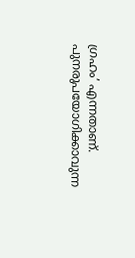ഗ്രഹം’ എന്നതാണ്. പുനരുപയോഗിക്കാവുന്ന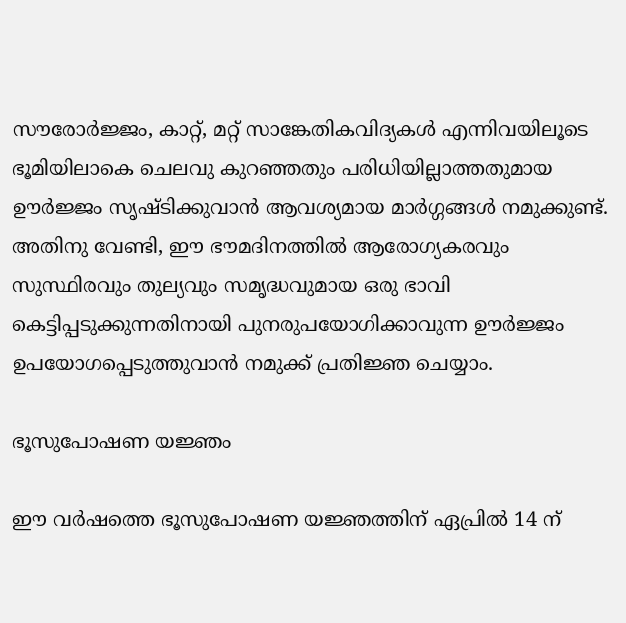സൗരോര്‍ജ്ജം, കാറ്റ്, മറ്റ് സാങ്കേതികവിദ്യകള്‍ എന്നിവയിലൂടെ ഭൂമിയിലാകെ ചെലവു കുറഞ്ഞതും പരിധിയില്ലാത്തതുമായ ഊര്‍ജ്ജം സൃഷ്ടിക്കുവാന്‍ ആവശ്യമായ മാര്‍ഗ്ഗങ്ങള്‍ നമുക്കുണ്ട്. അതിനു വേണ്ടി, ഈ ഭൗമദിനത്തില്‍ ആരോഗ്യകരവും സുസ്ഥിരവും തുല്യവും സമൃദ്ധവുമായ ഒരു ഭാവി കെട്ടിപ്പടുക്കുന്നതിനായി പുനരുപയോഗിക്കാവുന്ന ഊര്‍ജ്ജം ഉപയോഗപ്പെടുത്തുവാന്‍ നമുക്ക് പ്രതിജ്ഞ ചെയ്യാം.

ഭൂസുപോഷണ യജ്ഞം

ഈ വര്‍ഷത്തെ ഭൂസുപോഷണ യജ്ഞത്തിന് ഏപ്രില്‍ 14 ന്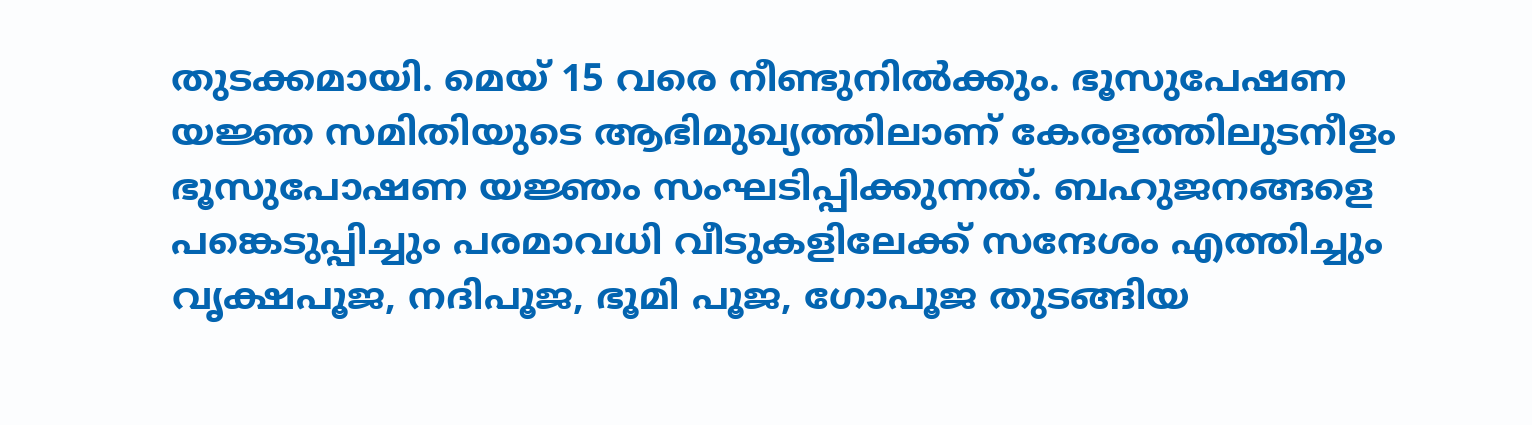തുടക്കമായി. മെയ് 15 വരെ നീണ്ടുനില്‍ക്കും. ഭൂസുപേഷണ യജ്ഞ സമിതിയുടെ ആഭിമുഖ്യത്തിലാണ് കേരളത്തിലുടനീളം ഭൂസുപോഷണ യജ്ഞം സംഘടിപ്പിക്കുന്നത്. ബഹുജനങ്ങളെ പങ്കെടുപ്പിച്ചും പരമാവധി വീടുകളിലേക്ക് സന്ദേശം എത്തിച്ചും വൃക്ഷപൂജ, നദിപൂജ, ഭൂമി പൂജ, ഗോപൂജ തുടങ്ങിയ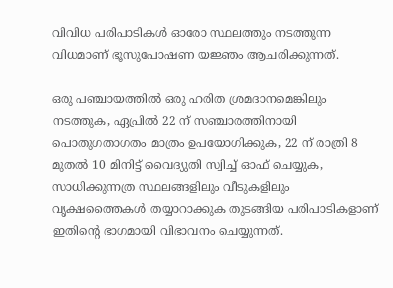വിവിധ പരിപാടികള്‍ ഓരോ സ്ഥലത്തും നടത്തുന്ന വിധമാണ് ഭൂസുപോഷണ യജ്ഞം ആചരിക്കുന്നത്.

ഒരു പഞ്ചായത്തില്‍ ഒരു ഹരിത ശ്രമദാനമെങ്കിലും നടത്തുക, ഏപ്രില്‍ 22 ന് സഞ്ചാരത്തിനായി പൊതുഗതാഗതം മാത്രം ഉപയോഗിക്കുക, 22 ന് രാത്രി 8 മുതല്‍ 10 മിനിട്ട് വൈദ്യുതി സ്വിച്ച് ഓഫ് ചെയ്യുക, സാധിക്കുന്നത്ര സ്ഥലങ്ങളിലും വീടുകളിലും വൃക്ഷത്തൈകള്‍ തയ്യാറാക്കുക തുടങ്ങിയ പരിപാടികളാണ് ഇതിന്റെ ഭാഗമായി വിഭാവനം ചെയ്യുന്നത്.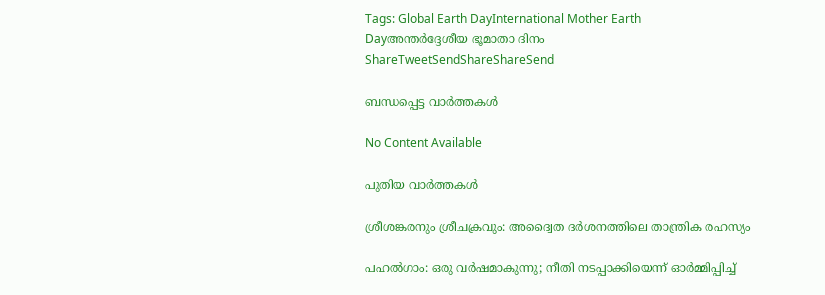Tags: Global Earth DayInternational Mother Earth Dayഅന്തര്‍ദ്ദേശീയ ഭൂമാതാ ദിനം
ShareTweetSendShareShareSend

ബന്ധപ്പെട്ട വാര്‍ത്തകള്‍

No Content Available

പുതിയ വാര്‍ത്തകള്‍

ശ്രീശങ്കരനും ശ്രീചക്രവും: അദ്വൈത ദർശനത്തിലെ താന്ത്രിക രഹസ്യം

പഹൽഗാം: ഒരു വർഷമാകുന്നു; നീതി നടപ്പാക്കിയെന്ന് ഓർമ്മിപ്പിച്ച്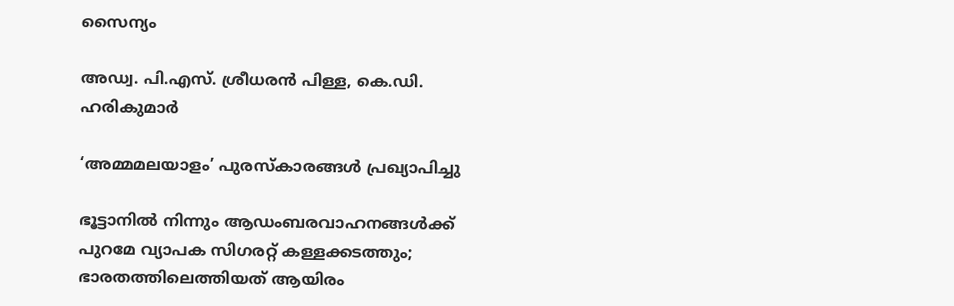സൈന്യം

അഡ്വ. പി.എസ്. ശ്രീധരന്‍ പിള്ള, കെ.ഡി. ഹരികുമാര്‍

‘അമ്മമലയാളം’ പുരസ്‌കാരങ്ങള്‍ പ്രഖ്യാപിച്ചു

ഭൂട്ടാനിൽ നിന്നും ആഡംബരവാഹനങ്ങൾക്ക് പുറമേ വ്യാപക സിഗരറ്റ് കള്ളക്കടത്തും; ഭാരതത്തിലെത്തിയത് ആയിരം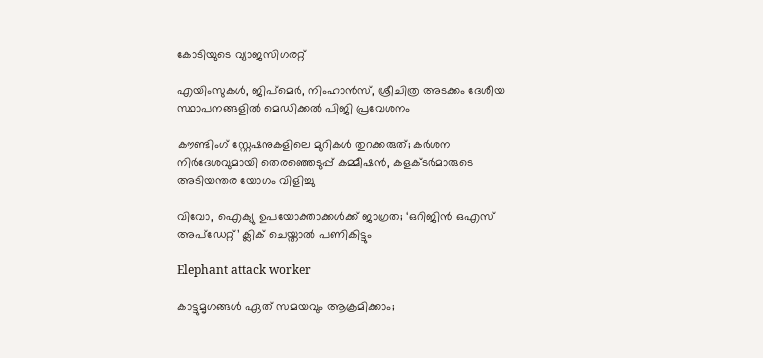കോടിയുടെ വ്യാജസിഗരറ്റ്

എയിംസുകള്‍, ജിപ്‌മെര്‍, നിംഹാന്‍സ്, ശ്രീചിത്ര അടക്കം ദേശീയ സ്ഥാപനങ്ങളില്‍ മെഡിക്കല്‍ പിജി പ്രവേശനം

കൗണ്ടിംഗ് സ്റ്റേഷനുകളിലെ മുറികള്‍ തുറക്കരുത്; കര്‍ശന നിര്‍ദേശവുമായി തെരഞ്ഞെടുപ്പ് കമ്മീഷന്‍, കളക്ടര്‍മാരുടെ അടിയന്തര യോഗം വിളിച്ചു

വിവോ, ഐക്യു ഉപയോക്താക്കള്‍ക്ക് ജാഗ്രത; ‘ഒറിജിന്‍ ഒഎസ് അപ്‌ഡേറ്റ്’ ക്ലിക് ചെയ്താല്‍ പണികിട്ടും

Elephant attack worker

കാട്ടുമൃഗങ്ങള്‍ ഏത് സമയവും ആക്രമിക്കാം;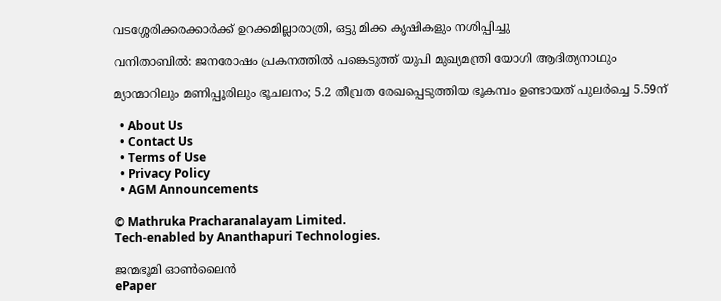വടശ്ശേരിക്കരക്കാര്‍ക്ക് ഉറക്കമില്ലാരാത്രി, ഒട്ടു മിക്ക കൃഷികളും നശിപ്പിച്ചു

വനിതാബിൽ: ജനരോഷം പ്രകനത്തിൽ പങ്കെടുത്ത് യുപി മുഖ്യമന്ത്രി യോഗി ആദിത്യനാഥും

മ്യാന്മാറിലും മണിപ്പൂരിലും ഭൂചലനം; 5.2 തീവ്രത രേഖപ്പെടുത്തിയ ഭൂകമ്പം ഉണ്ടായത് പുലർച്ചെ 5.59ന്

  • About Us
  • Contact Us
  • Terms of Use
  • Privacy Policy
  • AGM Announcements

© Mathruka Pracharanalayam Limited.
Tech-enabled by Ananthapuri Technologies.

ജന്മഭൂമി ഓണ്‍ലൈന്‍
ePaper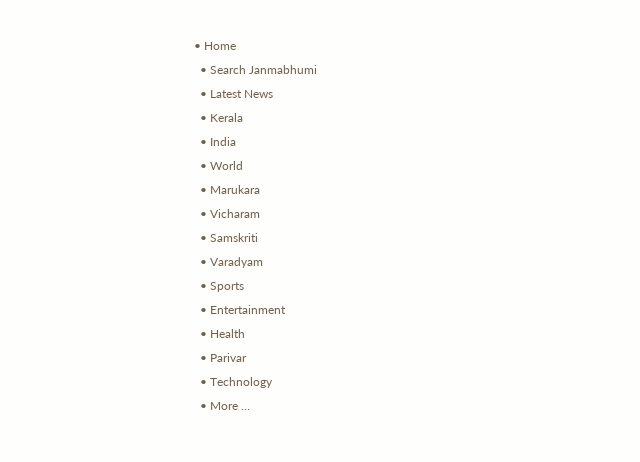• Home
  • Search Janmabhumi
  • Latest News
  • Kerala
  • India
  • World
  • Marukara
  • Vicharam
  • Samskriti
  • Varadyam
  • Sports
  • Entertainment
  • Health
  • Parivar
  • Technology
  • More …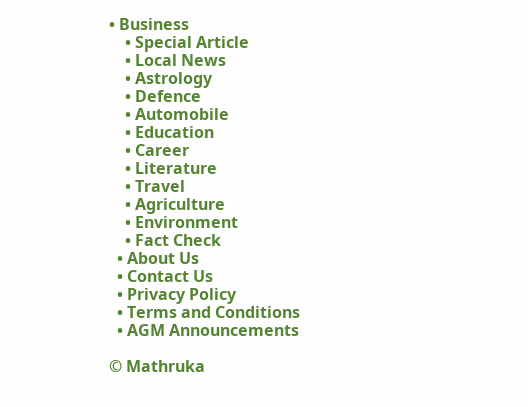• Business
    • Special Article
    • Local News
    • Astrology
    • Defence
    • Automobile
    • Education
    • Career
    • Literature
    • Travel
    • Agriculture
    • Environment
    • Fact Check
  • About Us
  • Contact Us
  • Privacy Policy
  • Terms and Conditions
  • AGM Announcements

© Mathruka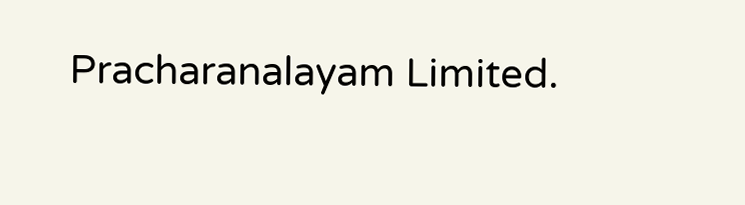Pracharanalayam Limited.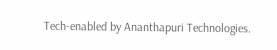Tech-enabled by Ananthapuri Technologies.